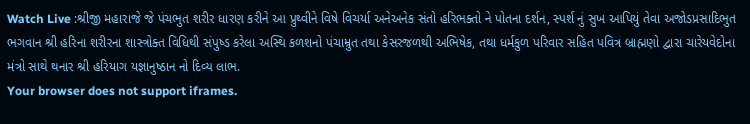Watch Live :શ્રીજી મહારાજે જે પંચભુત શરીર ધારણ કરીને આ પ્રુથ્વીને વિષે વિચર્યા અનેઅનેક સંતો હરિભક્તો ને પોતના દર્શન, સ્પર્શ નું સુખ આપિયું તેવા અજોડપ્રસાદિભુત ભગવાન શ્રી હરિના શરીરના શાસ્ત્રોક્ત વિધિથી સંપુષ્ડ કરેલા અસ્થિ કળશનો પંચામ્રુત તથા કેસરજળથી અભિષેક, તથા ધર્મકુળ પરિવાર સહિત પવિત્ર બ્રાહ્મણો દ્વારા ચારેયવેદોના મંત્રો સાથે થનાર શ્રી હરિયાગ યજ્ઞાનુષ્ઠાન નો દિવ્ય લાભ.
Your browser does not support iframes.